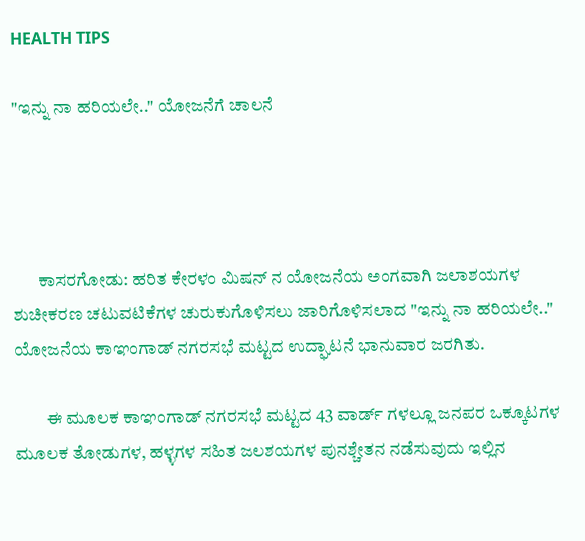HEALTH TIPS

"ಇನ್ನು ನಾ ಹರಿಯಲೇ.." ಯೋಜನೆಗೆ ಚಾಲನೆ




       ಕಾಸರಗೋಡು: ಹರಿತ ಕೇರಳಂ ಮಿಷನ್ ನ ಯೋಜನೆಯ ಅಂಗವಾಗಿ ಜಲಾಶಯಗಳ ಶುಚೀಕರಣ ಚಟುವಟಿಕೆಗಳ ಚುರುಕುಗೊಳಿಸಲು ಜಾರಿಗೊಳಿಸಲಾದ "ಇನ್ನು ನಾ ಹರಿಯಲೇ.." ಯೋಜನೆಯ ಕಾಞಂಗಾಡ್ ನಗರಸಭೆ ಮಟ್ಟದ ಉದ್ಘಾಟನೆ ಭಾನುವಾರ ಜರಗಿತು.

         ಈ ಮೂಲಕ ಕಾಞಂಗಾಡ್ ನಗರಸಭೆ ಮಟ್ಟದ 43 ವಾರ್ಡ್ ಗಳಲ್ಲೂ ಜನಪರ ಒಕ್ಕೂಟಗಳ ಮೂಲಕ ತೋಡುಗಳ, ಹಳ್ಳಗಳ ಸಹಿತ ಜಲಶಯಗಳ ಪುನಶ್ಚೇತನ ನಡೆಸುವುದು ಇಲ್ಲಿನ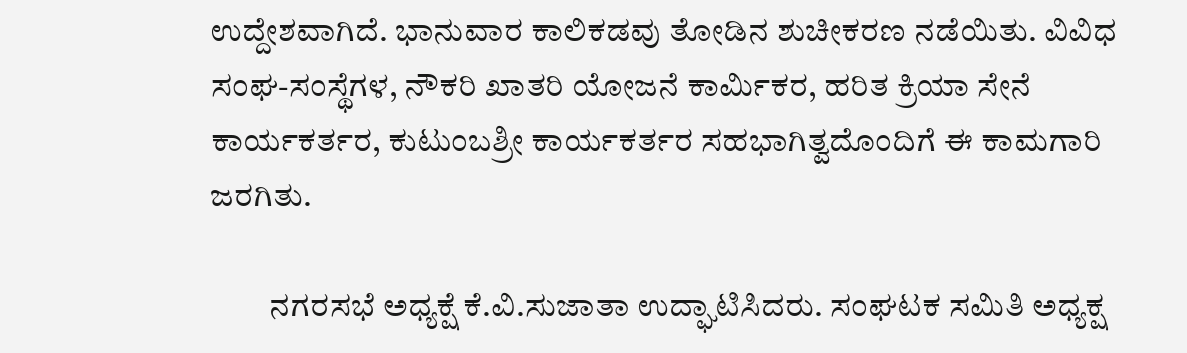ಉದ್ದೇಶವಾಗಿದೆ. ಭಾನುವಾರ ಕಾಲಿಕಡವು ತೋಡಿನ ಶುಚೀಕರಣ ನಡೆಯಿತು. ವಿವಿಧ ಸಂಘ-ಸಂಸ್ಥೆಗಳ, ನೌಕರಿ ಖಾತರಿ ಯೋಜನೆ ಕಾರ್ಮಿಕರ, ಹರಿತ ಕ್ರಿಯಾ ಸೇನೆ ಕಾರ್ಯಕರ್ತರ, ಕುಟುಂಬಶ್ರೀ ಕಾರ್ಯಕರ್ತರ ಸಹಭಾಗಿತ್ವದೊಂದಿಗೆ ಈ ಕಾಮಗಾರಿ ಜರಗಿತು.

         ನಗರಸಭೆ ಅಧ್ಯಕ್ಷೆ ಕೆ.ವಿ.ಸುಜಾತಾ ಉದ್ಘಾಟಿಸಿದರು. ಸಂಘಟಕ ಸಮಿತಿ ಅಧ್ಯಕ್ಷ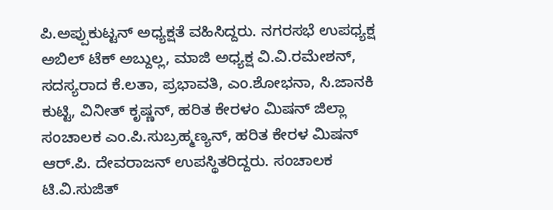ಪಿ.ಅಪ್ಪುಕುಟ್ಟನ್ ಅಧ್ಯಕ್ಷತೆ ವಹಿಸಿದ್ದರು. ನಗರಸಭೆ ಉಪಧ್ಯಕ್ಷ ಅಬಿಲ್ ಟೆಕ್ ಅಬ್ದುಲ್ಲ, ಮಾಜಿ ಅಧ್ಯಕ್ಷ ವಿ.ವಿ.ರಮೇಶನ್, ಸದಸ್ಯರಾದ ಕೆ.ಲತಾ, ಪ್ರಭಾವತಿ, ಎಂ.ಶೋಭನಾ, ಸಿ.ಜಾನಕಿ ಕುಟ್ಟಿ, ವಿನೀತ್ ಕೃಷ್ಣನ್, ಹರಿತ ಕೇರಳಂ ಮಿಷನ್ ಜಿಲ್ಲಾ ಸಂಚಾಲಕ ಎಂ.ಪಿ.ಸುಬ್ರಹ್ಮಣ್ಯನ್, ಹರಿತ ಕೇರಳ ಮಿಷನ್ ಆರ್.ಪಿ. ದೇವರಾಜನ್ ಉಪಸ್ಥಿತರಿದ್ದರು. ಸಂಚಾಲಕ ಟಿ.ವಿ.ಸುಜಿತ್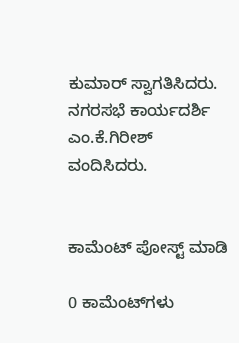ಕುಮಾರ್ ಸ್ವಾಗತಿಸಿದರು. ನಗರಸಭೆ ಕಾರ್ಯದರ್ಶಿ ಎಂ.ಕೆ.ಗಿರೀಶ್ ವಂದಿಸಿದರು.


ಕಾಮೆಂಟ್‌‌ ಪೋಸ್ಟ್‌ ಮಾಡಿ

0 ಕಾಮೆಂಟ್‌ಗಳು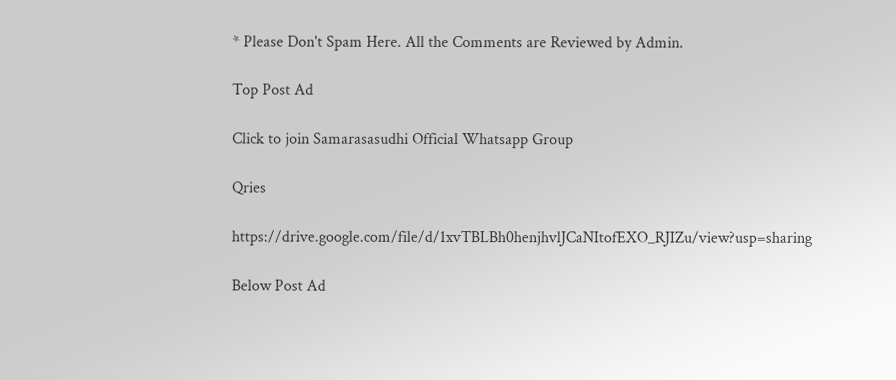* Please Don't Spam Here. All the Comments are Reviewed by Admin.

Top Post Ad

Click to join Samarasasudhi Official Whatsapp Group

Qries

https://drive.google.com/file/d/1xvTBLBh0henjhvlJCaNItofEXO_RJIZu/view?usp=sharing

Below Post Ad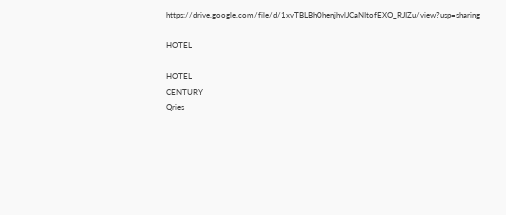https://drive.google.com/file/d/1xvTBLBh0henjhvlJCaNItofEXO_RJIZu/view?usp=sharing

HOTEL

HOTEL
CENTURY
Qries